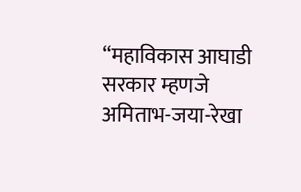“महाविकास आघाडी सरकार म्हणजे अमिताभ-जया-रेखा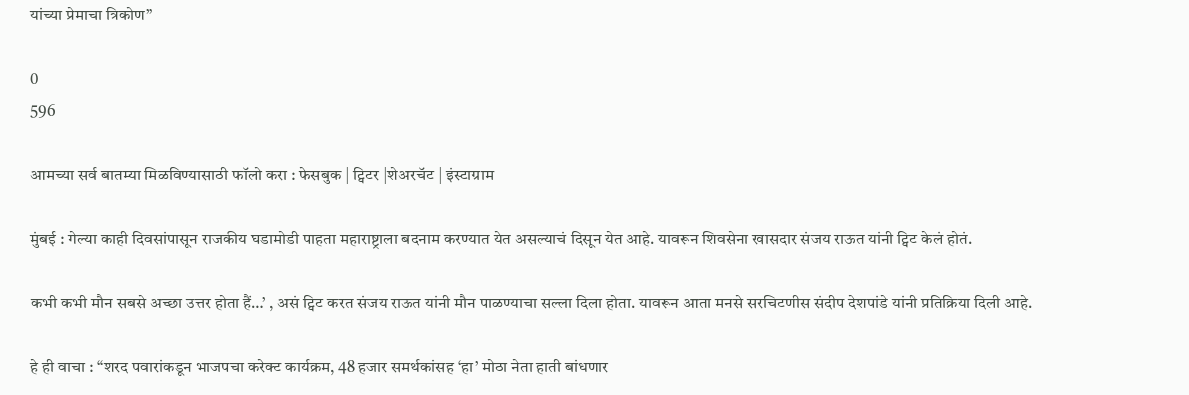यांच्या प्रेमाचा त्रिकोण”

0
596

आमच्या सर्व बातम्या मिळविण्यासाठी फॉलो करा : फेसबुक | ट्विटर |शेअरचॅट | इंस्टाग्राम

मुंबई : गेल्या काही दिवसांपासून राजकीय घडामोडी पाहता महाराष्ट्राला बदनाम करण्यात येत असल्याचं दिसून येत आहे. यावरून शिवसेना खासदार संजय राऊत यांनी ट्विट केलं होतं.

कभी कभी मौन सबसे अच्छा उत्तर होता हैं…’ , असं ट्विट करत संजय राऊत यांनी मौन पाळण्याचा सल्ला दिला होता. यावरून आता मनसे सरचिटणीस संदीप देशपांडे यांनी प्रतिक्रिया दिली आहे.

हे ही वाचा : “शरद पवारांकडून भाजपचा करेक्ट कार्यक्रम, 48 हजार समर्थकांसह ‘हा’ मोठा नेता हाती बांधणार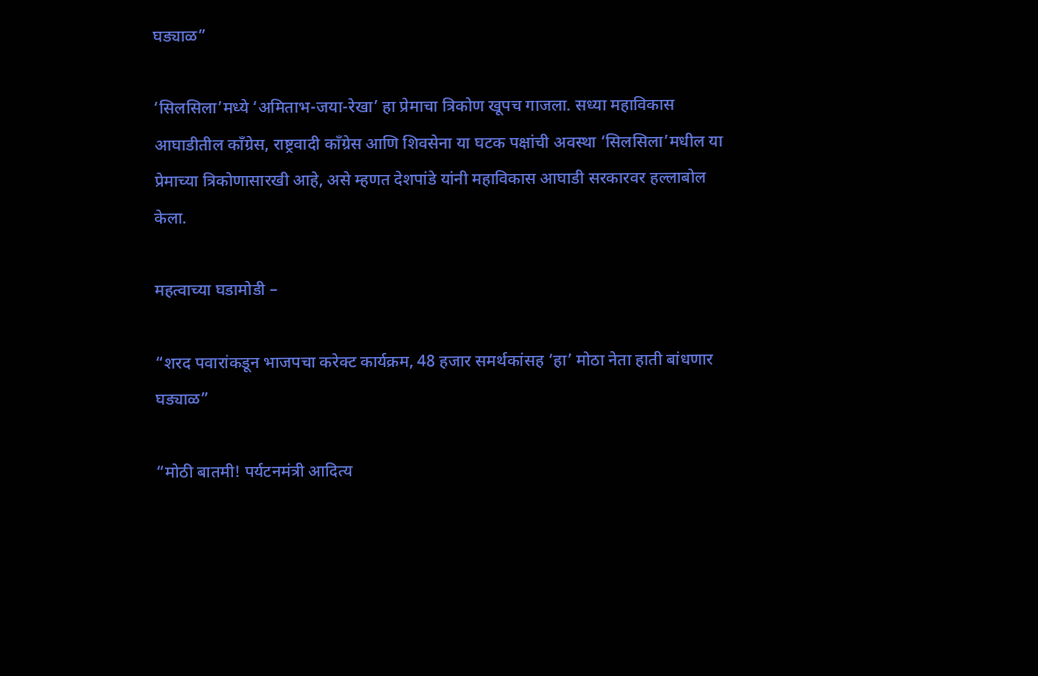घड्याळ”

‘सिलसिला’मध्ये ‘अमिताभ-जया-रेखा’ हा प्रेमाचा त्रिकोण खूपच गाजला. सध्या महाविकास आघाडीतील काँग्रेस, राष्ट्रवादी काँग्रेस आणि शिवसेना या घटक पक्षांची अवस्था ‘सिलसिला’मधील या प्रेमाच्या त्रिकोणासारखी आहे, असे म्हणत देशपांडे यांनी महाविकास आघाडी सरकारवर हल्लाबोल केला.

महत्वाच्या घडामोडी –

“शरद पवारांकडून भाजपचा करेक्ट कार्यक्रम, 48 हजार समर्थकांसह ‘हा’ मोठा नेता हाती बांधणार घड्याळ”

“मोठी बातमी! पर्यटनमंत्री आदित्य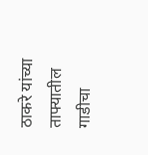ठाकरे यांच्या ताफ्यातील गाडीचा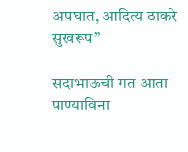अपघात, आदित्य ठाकरे सुखरूप”

सदाभाऊची गत आता पाण्याविना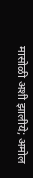मासोळी अशी झालीये; अमोल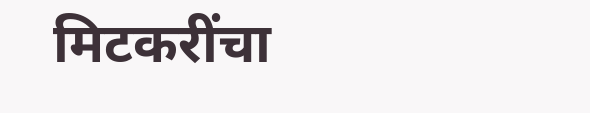मिटकरींचा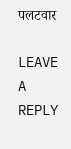पलटवार

LEAVE A REPLY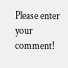Please enter your comment!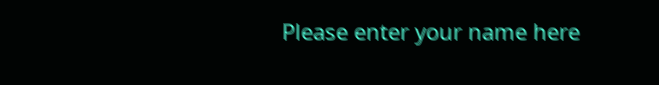Please enter your name here